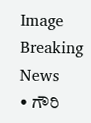Image
Breaking News
• ಗೌರಿ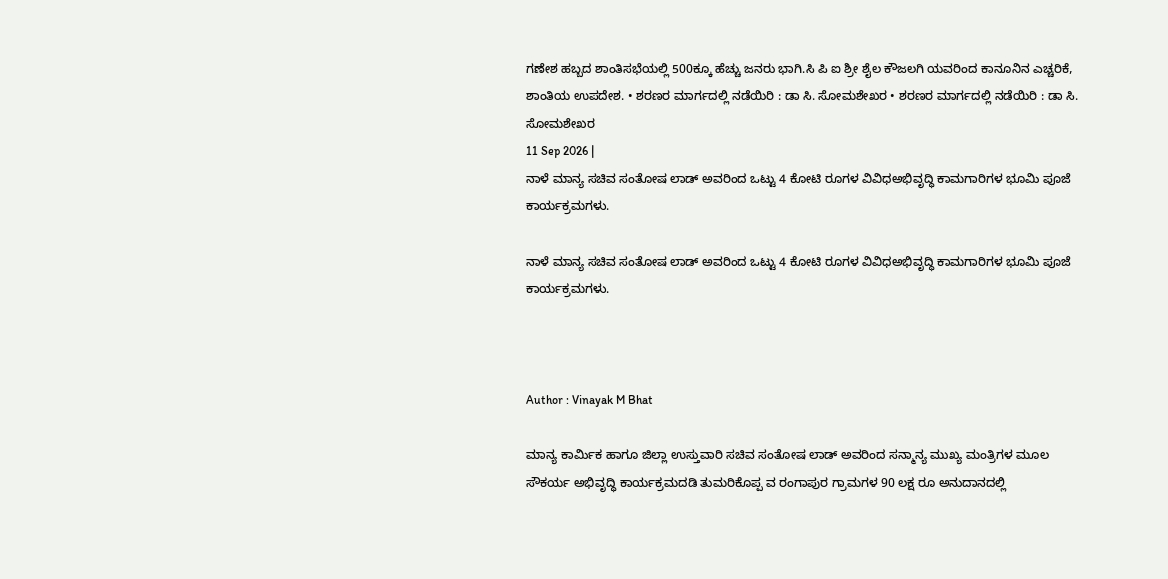ಗಣೇಶ ಹಬ್ಬದ ಶಾಂತಿಸಭೆಯಲ್ಲಿ 500ಕ್ಕೂ ಹೆಚ್ಚು ಜನರು ಭಾಗಿ.ಸಿ ಪಿ ಐ ಶ್ರೀ ಶೈಲ ಕೌಜಲಗಿ ಯವರಿಂದ ಕಾನೂನಿನ ಎಚ್ಚರಿಕೆ, ಶಾಂತಿಯ ಉಪದೇಶ. • ಶರಣರ ಮಾರ್ಗದಲ್ಲಿ ನಡೆಯಿರಿ : ಡಾ ಸಿ. ಸೋಮಶೇಖರ • ಶರಣರ ಮಾರ್ಗದಲ್ಲಿ ನಡೆಯಿರಿ : ಡಾ ಸಿ. ಸೋಮಶೇಖರ
11 Sep 2026 |
ನಾಳೆ ಮಾನ್ಯ ಸಚಿವ ಸಂತೋಷ ಲಾಡ್ ಅವರಿಂದ ಒಟ್ಟು 4 ಕೋಟಿ ರೂಗಳ ವಿವಿಧಅಭಿವೃದ್ಧಿ ಕಾಮಗಾರಿಗಳ ಭೂಮಿ ಪೂಜೆ ಕಾರ್ಯಕ್ರಮಗಳು.

ನಾಳೆ ಮಾನ್ಯ ಸಚಿವ ಸಂತೋಷ ಲಾಡ್ ಅವರಿಂದ ಒಟ್ಟು 4 ಕೋಟಿ ರೂಗಳ ವಿವಿಧಅಭಿವೃದ್ಧಿ ಕಾಮಗಾರಿಗಳ ಭೂಮಿ ಪೂಜೆ ಕಾರ್ಯಕ್ರಮಗಳು.



Author : Vinayak M Bhat

ಮಾನ್ಯ ಕಾರ್ಮಿಕ ಹಾಗೂ ಜಿಲ್ಲಾ ಉಸ್ತುವಾರಿ ಸಚಿವ ಸಂತೋಷ ಲಾಡ್ ಅವರಿಂದ ಸನ್ಮಾನ್ಯ ಮುಖ್ಯ ಮಂತ್ರಿಗಳ ಮೂಲ ಸೌಕರ್ಯ ಅಭಿವೃದ್ಧಿ ಕಾರ್ಯಕ್ರಮದಡಿ ತುಮರಿಕೊಪ್ಪ ವ ರಂಗಾಪುರ ಗ್ರಾಮಗಳ 90 ಲಕ್ಷ ರೂ ಅನುದಾನದಲ್ಲಿ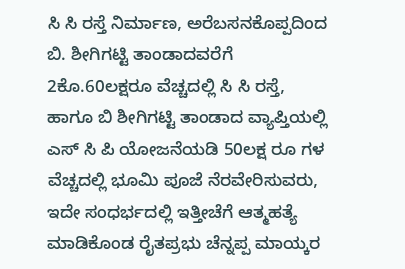ಸಿ ಸಿ ರಸ್ತೆ ನಿರ್ಮಾಣ, ಅರೆಬಸನಕೊಪ್ಪದಿಂದ ಬಿ. ಶೀಗಿಗಟ್ಟಿ ತಾಂಡಾದವರೆಗೆ 2ಕೊ.60ಲಕ್ಷರೂ ವೆಚ್ಚದಲ್ಲಿ ಸಿ ಸಿ ರಸ್ತೆ, ಹಾಗೂ ಬಿ ಶೀಗಿಗಟ್ಟಿ ತಾಂಡಾದ ವ್ಯಾಪ್ತಿಯಲ್ಲಿ ಎಸ್ ಸಿ ಪಿ ಯೋಜನೆಯಡಿ 50ಲಕ್ಷ ರೂ ಗಳ ವೆಚ್ಚದಲ್ಲಿ ಭೂಮಿ ಪೂಜೆ ನೆರವೇರಿಸುವರು, ಇದೇ ಸಂಧರ್ಭದಲ್ಲಿ ಇತ್ತೀಚೆಗೆ ಆತ್ಮಹತ್ಯೆ ಮಾಡಿಕೊಂಡ ರೈತಪ್ರಭು ಚೆನ್ನಪ್ಪ ಮಾಯ್ಕರ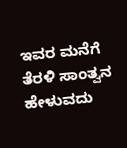ಇವರ ಮನೆಗೆ ತೆರಳಿ ಸಾಂತ್ವನ ಹೇಳುವದು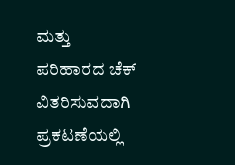ಮತ್ತು ಪರಿಹಾರದ ಚೆಕ್ ವಿತರಿಸುವದಾಗಿ ಪ್ರಕಟಣೆಯಲ್ಲಿ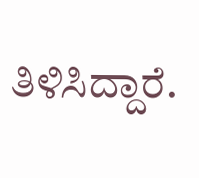ತಿಳಿಸಿದ್ದಾರೆ.